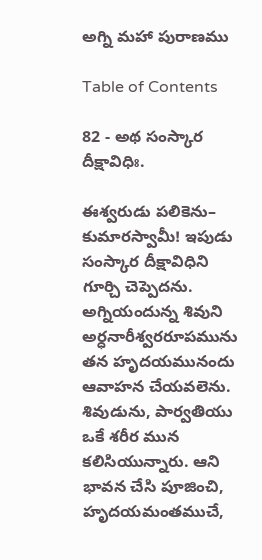అగ్ని మహా పురాణము

Table of Contents

82 - అథ సంస్కార దీక్షావిధిః.

ఈశ్వరుడు పలికెను– కుమారస్వామీ! ఇపుడు సంస్కార దీక్షావిధిని గూర్చి చెప్పెదను. అగ్నియందున్న శివుని అర్ధనారీశ్వరరూపమును తన హృదయమునందు ఆవాహన చేయవలెను. శివుడును, పార్వతియు ఒకే శరీర మున కలిసియున్నారు. ఆని భావన చేసి పూజించి, హృదయమంతముచే,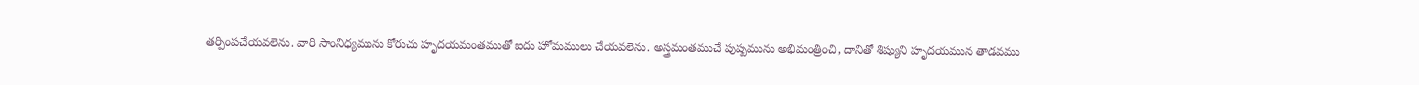తర్పింపచేయవలెను. వారి సాంనిధ్యమును కోరుచు హృదయమంతముతో ఐదు హోమములు చేయవలెను. అస్త్రమంతముచే పుష్పమును అభిమంత్రించి, దానితో శిష్యుని హృదయమున తాడవము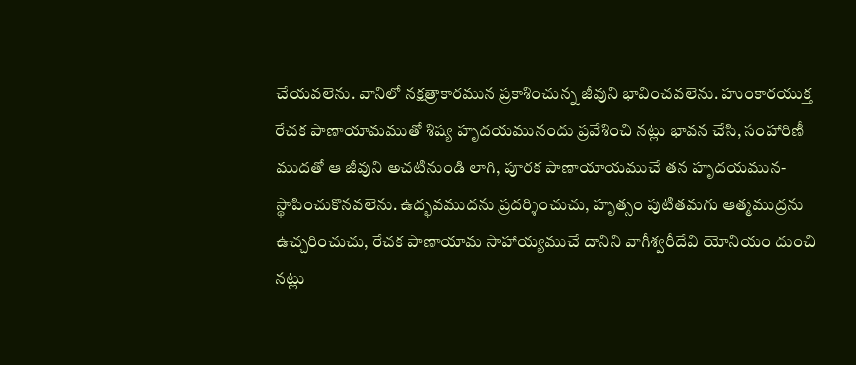చేయవలెను. వానిలో నక్షత్రాకారమున ప్రకాశించున్న జీవుని భావించవలెను. హుంకారయుక్త రేచక పాణాయామముతో శిష్య హృదయమునందు ప్రవేశించి నట్లు భావన చేసి, సంహారిణీ ముదతో ఆ జీవుని అచటినుండి లాగి, పూరక పాణాయాయముచే తన హృదయమున-స్థాపించుకొనవలెను. ఉద్భవముదను ప్రదర్శించుచు, హృత్సం పుటితమగు ఆత్మముద్రను ఉచ్చరించుచు, రేచక పాణాయామ సాహాయ్యముచే దానిని వాగీశ్వరీదేవి యోనియం దుంచి నట్లు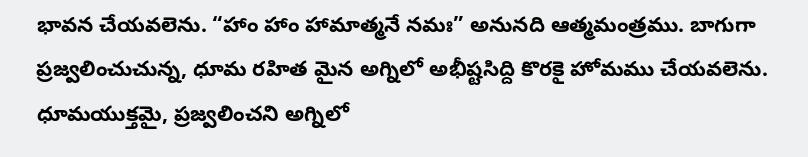భావన చేయవలెను. “హాం హాం హామాత్మనే నమః” అనునది ఆత్మమంత్రము. బాగుగా ప్రజ్వలించుచున్న, ధూమ రహిత మైన అగ్నిలో అభీష్టసిద్ది కొరకై హోమము చేయవలెను. ధూమయుక్తమై, ప్రజ్వలించని అగ్నిలో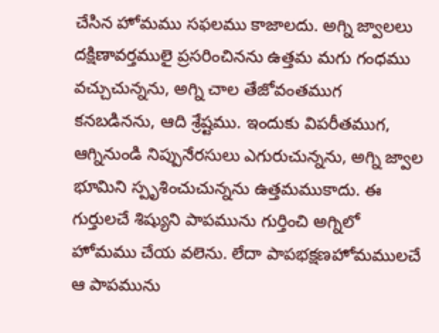చేసిన హోమము సఫలము కాజాలదు. అగ్ని జ్వాలలు దక్షిణావర్తములై ప్రసరించినను ఉత్తమ మగు గంధము వచ్చుచున్నను, అగ్ని చాల తేజోవంతముగ కనబడినను, ఆది శ్రేష్టము. ఇందుకు విపరీతముగ, ఆగ్నినుండి నిప్పునేరసులు ఎగురుచున్నను, అగ్ని జ్వాల భూమిని స్పృశించుచున్నను ఉత్తమముకాదు. ఈ గుర్తులచే శిష్యుని పాపమును గుర్తించి అగ్నిలో హోమము చేయ వలెను. లేదా పాపభక్షణహోమములచే ఆ పాపమును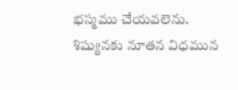భస్మము చేయవలెను. శిష్యునకు నూతన విధమున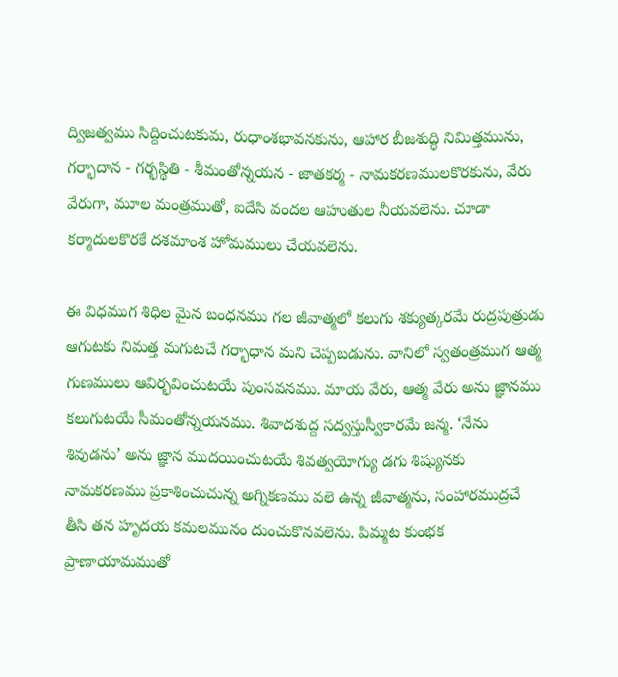ద్విజత్వము సిద్దించుటకుమ, రుధాంశభావనకును, ఆహార బీజశుద్ధి నిమిత్తమును, గర్భాదాన - గర్భస్థితి - శీమంతోన్నయన - జాతకర్మ - నామకరణములకొరకును, వేరు వేరుగా, మూల మంత్రముతో, ఐదేసి వందల ఆహుతుల నీయవలెను. చూడా కర్మాదులకొరకే దశమాంశ హోమములు చేయవలెను.

ఈ విధముగ శిధిల మైన బంధనము గల జీవాత్మలో కలుగు శక్యుత్కరమే రుద్రపుత్రుడు ఆగుటకు నిమత్త మగుటచే గర్భాధాన మని చెప్పబడును. వానిలో స్వతంత్రముగ ఆత్మ గుణములు ఆవిర్భవించుటయే పుంసవనము. మాయ వేరు, ఆత్మ వేరు అను జ్ఞానము కలుగుటయే సీమంతోన్నయనము. శివాదశుద్ద సద్వస్తుస్వీకారమే జన్మ. ‘నేను శివుడను’ అను జ్ఞాన ముదయించుటయే శివత్వయోగ్యు డగు శిష్యునకు నామకరణము ప్రకాశించుచున్న అగ్నికణము వలె ఉన్న జీవాత్మను, సంహారముద్రచే తీసి తన హృదయ కమలమునం దుంచుకొనవలెను. పిమ్మట కుంభక ప్రాణాయామముతో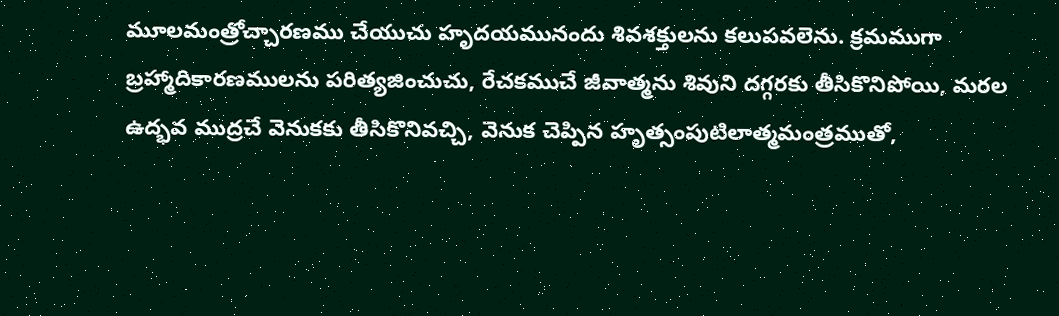మూలమంత్రోచ్చారణము చేయుచు హృదయమునందు శివశక్తులను కలుపవలెను. క్రమముగా బ్రహ్మాదికారణములను పరిత్యజించుచు, రేచకముచే జీవాత్మను శివుని దగ్గరకు తీసికొనిపోయి, మరల ఉద్భవ ముద్రచే వెనుకకు తీసికొనివచ్చి, వెనుక చెప్పిన హృత్సంపుటిలాత్మమంత్రముతో,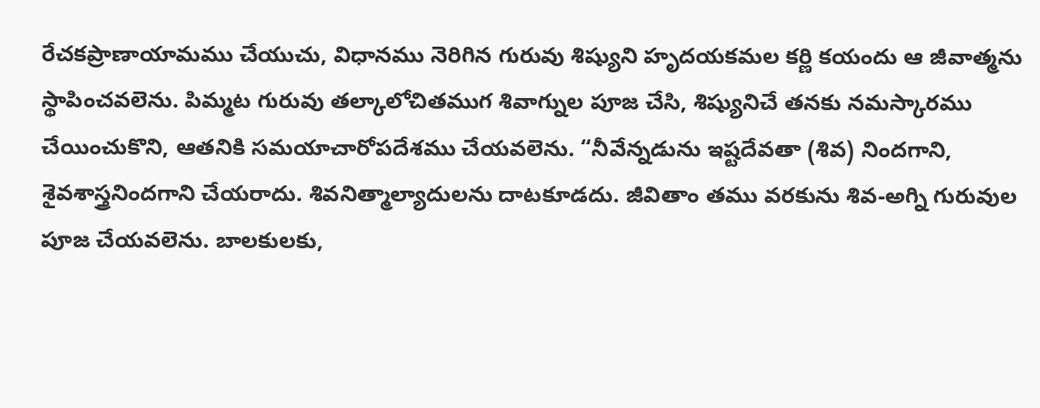రేచకప్రాణాయామము చేయుచు, విధానము నెరిగిన గురువు శిష్యుని హృదయకమల కర్ణి కయందు ఆ జీవాత్మను స్థాపించవలెను. పిమ్మట గురువు తల్కాలోచితముగ శివాగ్నుల పూజ చేసి, శిష్యునిచే తనకు నమస్కారము చేయించుకొని, ఆతనికి సమయాచారోపదేశము చేయవలెను. “నీవేన్నడును ఇష్టదేవతా (శివ) నిందగాని, శైవశాస్త్రనిందగాని చేయరాదు. శివనిత్మాల్యాదులను దాటకూడదు. జీవితాం తము వరకును శివ-అగ్ని గురువుల పూజ చేయవలెను. బాలకులకు,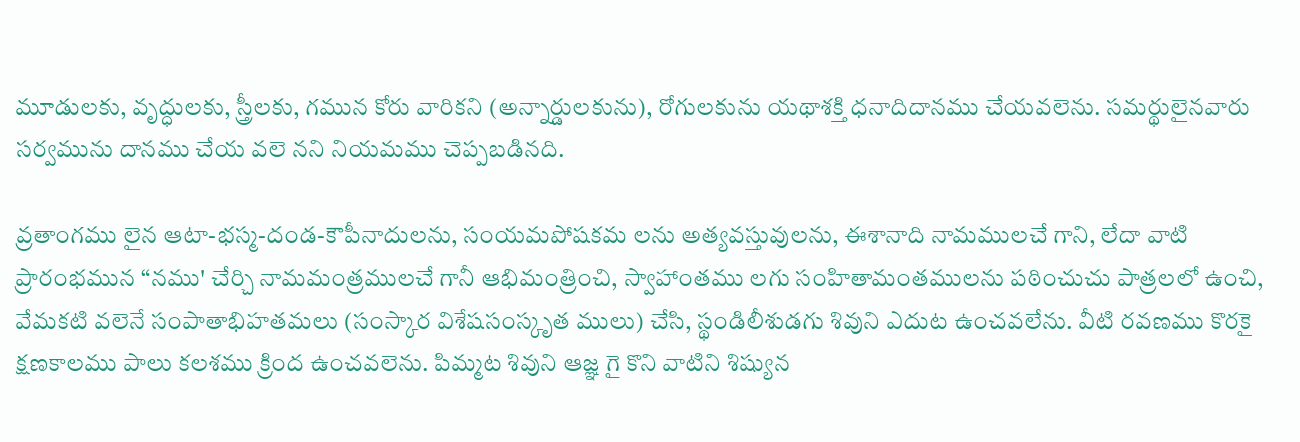మూడులకు, వృద్ధులకు, స్త్రీలకు, గమున కోరు వారికని (అన్నార్డులకును), రోగులకును యథాశక్తి ధనాదిదానము చేయవలెను. సమర్థులైనవారు సర్వమును దానము చేయ వలె నని నియమము చెప్పబడినది.

వ్రతాంగము లైన ఆటా-భస్మ-దండ-కౌపీనాదులను, సంయమపోషకమ లను అత్యవస్తువులను, ఈశానాది నామములచే గాని, లేదా వాటి ప్రారంభమున “నము' చేర్చి నామమంత్రములచే గానీ ఆభిమంత్రించి, స్వాహాంతము లగు సంహితామంతములను పఠించుచు పాత్రలలో ఉంచి, వేమకటి వలెనే సంపాతాభిహతమలు (సంస్కార విశేషసంస్కృత ములు) చేసి, స్థండిలీశుడగు శివుని ఎదుట ఉంచవలేను. వీటి రవణము కొరకై క్షణకాలము పాలు కలశము క్రింద ఉంచవలెను. పిమ్మట శివుని ఆజ్ఞ గై కొని వాటిని శిష్యున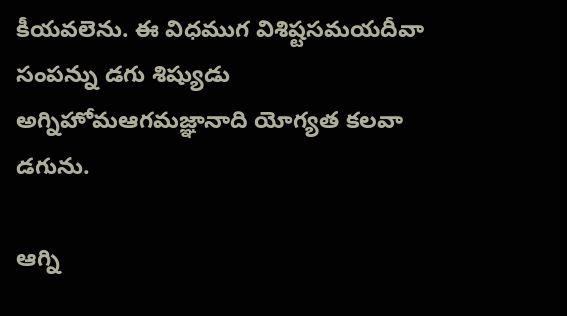కీయవలెను. ఈ విధముగ విశిష్టసమయదీవా సంపన్ను డగు శిష్యుడు అగ్నిహోమఆగమజ్ఞానాది యోగ్యత కలవా డగును.

ఆగ్ని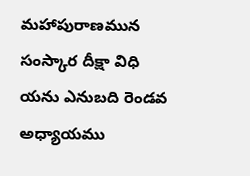మహాపురాణమున సంస్కార దీక్షా విధి యను ఎనుబది రెండవ అధ్యాయము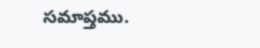సమాప్తము.